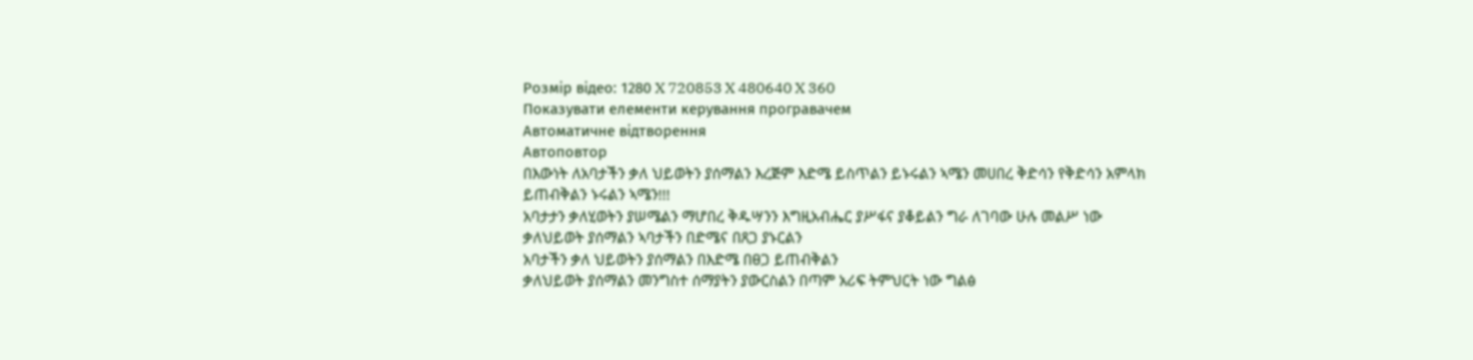Розмір відео: 1280 X 720853 X 480640 X 360
Показувати елементи керування програвачем
Автоматичне відтворення
Автоповтор
በእውነት ለአባታችን ቃለ ህይወትን ያሰማልን እረጅም እድሜ ይስጥልን ይኑሩልን ኣሜን መሀበረ ቅድሳን የቅድሳን አምላክ ይጠብቅልን ኑሩልን ኣሜን!!!
አባታታን ቃለሂወትን ያሠሜልን ማሆበረ ቅዱሣንን እግዚአብሔር ያሥፋና ያቆይልን ግራ ለገባው ሁሉ መልሥ ነው
ቃለህይወት ያሰማልን ኣባታችን በድሜና በጸጋ ያኑርልን
አባታችን ቃለ ህይወትን ያሰማልን በእድሜ በፀጋ ይጠብቅልን
ቃለህይወት ያሰማልን መንግስተ ሰማያትን ያውርስልን በጣም አሪፍ ትምህርት ነው ግልፅ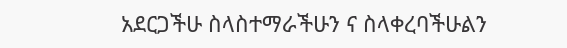አደርጋችሁ ስላስተማራችሁን ና ስላቀረባችሁልን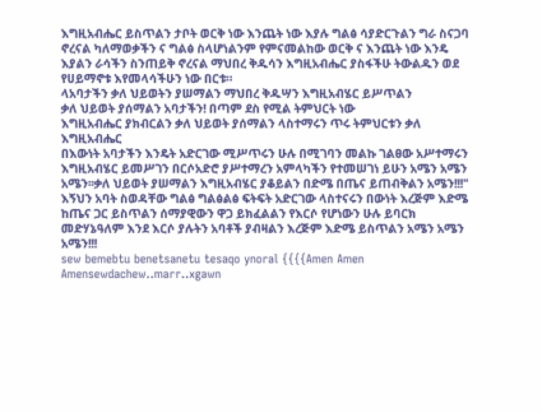እግዚአብሔር ይስጥልን ታቦት ወርቅ ነው እንጨት ነው እያሉ ግልፅ ሳያድርጉልን ግራ ስናጋባ ኖረናል ካለማወቃችን ና ግልፅ ስላሆነልንም የምናመልከው ወርቅ ና እንጨት ነው እንዴ እያልን ራሳችን ስንጠይቅ ኖረናል ማህበረ ቅዱሳን እግዚአብሔር ያስፋችሁ ትውልዱን ወደ የሀይማኖቱ እየመላሳችሁን ነው በርቱ።
ላአባታችን ቃለ ህይወትን ያሠማልን ማህበረ ቅዱሣን እግዚአብሄር ይሥጥልን
ቃለ ህይወት ያሰማልን አባታችን! በጣም ደስ የሚል ትምህርት ነው
እግዚአብሔር ያክብርልን ቃለ ህይወት ያሰማልን ላስተማሩን ጥሩ ትምህርቱን ቃለ እግዚአብሔር
በእውነት አባታችን እንዴት አድርገው ሚሥጥሩን ሁሉ በሚገባን መልኩ ገልፀው አሥተማሩን እግዚአብሄር ይመሥገን በርሶአድሮ ያሥተማረን አምላካችን የተመሠገነ ይሁን አሜን አሜን አሜን፡፡ቃለ ህይወት ያሠማልን እግዚአብሄር ያቆይልን በድሜ በጤና ይጠብቅልን አሜን!!!"
እኝህን አባት ስወዳቸው ግልፅ ግልፅልፅ ፍትፍት አድርገው ላስተናሩን በውነት እረጅም እድሜ ከጤና ጋር ይስጥልን ሰማያዊውን ዋጋ ይክፈልልን የእርሶ የሆነውን ሁሉ ይባርክ መድሃኔዓለም እንደ እርሶ ያሉትን አባቶች ያብዛልን እረጅም እድሜ ይስጥልን አሜን አሜን አሜን!!!
sew bemebtu benetsanetu tesaqo ynoral {{{{Amen Amen Amensewdachew..marr..xgawn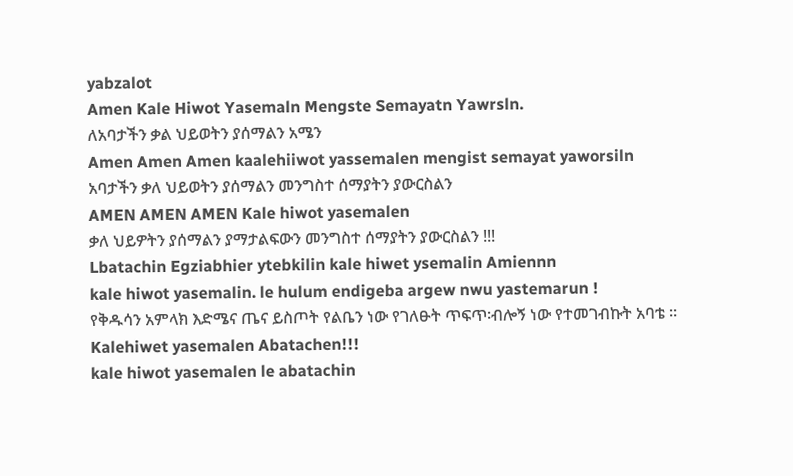yabzalot
Amen Kale Hiwot Yasemaln Mengste Semayatn Yawrsln.
ለአባታችን ቃል ህይወትን ያሰማልን አሜን
Amen Amen Amen kaalehiiwot yassemalen mengist semayat yaworsiln
አባታችን ቃለ ህይወትን ያሰማልን መንግስተ ሰማያትን ያውርስልን
AMEN AMEN AMEN Kale hiwot yasemalen
ቃለ ህይዎትን ያሰማልን ያማታልፍውን መንግስተ ሰማያትን ያውርስልን !!!
Lbatachin Egziabhier ytebkilin kale hiwet ysemalin Amiennn
kale hiwot yasemalin. le hulum endigeba argew nwu yastemarun !
የቅዱሳን አምላክ እድሜና ጤና ይስጦት የልቤን ነው የገለፁት ጥፍጥ፡ብሎኝ ነው የተመገብኩት አባቴ ።
Kalehiwet yasemalen Abatachen!!!
kale hiwot yasemalen le abatachin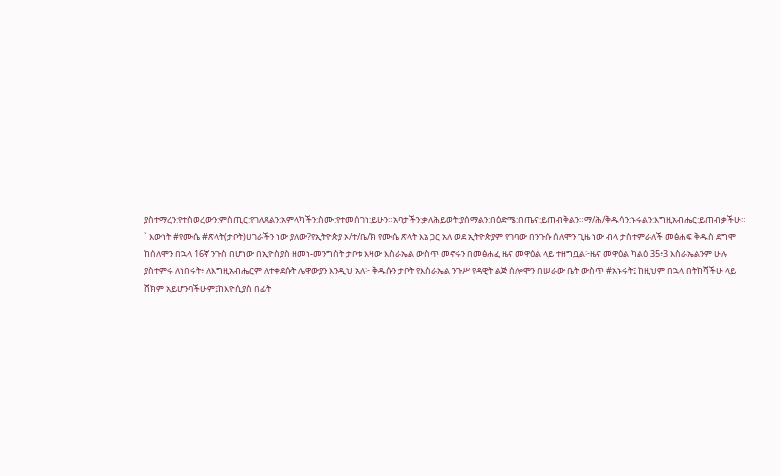ያስተማረን:የተስወረውን:ምስጢር:የገለጸልን:አምላካችን:ስሙ:የተመሰገነ:ይሁን።አባታችን:ቃለሕይወት:ያሰማልን:በዕድሜ:በጤና:ይጠብቅልን።ማ/ሕ/ቅዱሳን:ኑሩልን:እግዚአብሔር:ይጠብቃችሁ።
` እውነት #የሙሴ #ጽላት(ታቦት)ሀገራችን ነው ያለው?የኢትዮጵያ ኦ/ተ/ቤ/ክ የሙሴ ጽላት እኔ ጋር አለ ወደ ኢትዮጵያም የገባው በንጉሱ ሰለሞን ጊዜ ነው ብላ ታስተምራለች መፅሐፍ ቅዱስ ደግሞ ከሰለሞን በኋላ 16ኛ ንጉስ በሆነው በኢዮስያስ ዘመነ-መንግስት ታቦቱ እዛው እስራኤል ውስጥ መኖሩን በመፅሐፈ ዜና መዋዕል ላይ ተዘግቧል፦ዜና መዋዕል ካልዕ 35፥3 እስራኤልንም ሁሉ ያስተምሩ ለነበሩት፥ ለእግዚአብሔርም ለተቀደሱት ሌዋውያን እንዲህ አለ፦ ቅዱሱን ታቦት የእስራኤል ንጉሥ የዳዊት ልጅ ሰሎሞን በሠራው ቤት ውስጥ #አኑሩት፤ ከዚህም በኋላ በትከሻችሁ ላይ ሸክም አይሆንባችሁም፤ከእዮሲያስ በፊት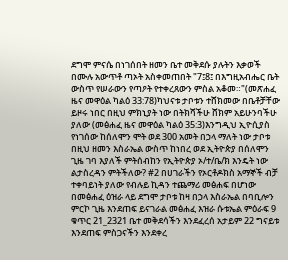ደግሞ ምናሴ በነገሰበት ዘመን ቤተ መቅደሱ ያሉትን እቃወች በሙሉ አውጥቶ ጣኦት አስቀመጠበት "7፤8፤ በእግዚአብሔር ቤት ውስጥ የሠራውን የጣዖት የተቀረጸውን ምስል አቆመ።"(መጽሐፈ ዜና መዋዕል ካልዕ 33:78)ካህናቱ ታቦቱን ተሸክመው በቤቶቻቸው ይዞሩ ነበር በዚህ ምክኒያት ነው በትክሻችሁ ሸክም አይሁንባችሁ ያለው (መፅሐፈ ዜና መዋዕል ካልዕ 35:3)እንግዲህ ኢዮሲያስ የነገሰው ከሰለሞን ሞት ወደ 300 አመት በኃላ ማለት ነው ታቦቱ በዚህ ዘመን እስራኤል ውስጥ ከነበረ ወደ ኢትዮጵያ በሰለሞን ጊዜ ገባ እያለች ምትሰብከን የኢትዮጵያ ኦ/ተ/ቤ/ክ እንዴት ነው ልታስረዳን ምትችለው? #2 በሀገራችን የኦርቶዶክስ አማኞች ብቻ ተቀባይነት ያለው የብሉይ ኪዳን ተጨማሪ መፅሐፍ በሆነው በመፅሐፈ ዕዝራ ላይ ደግሞ ታቦቱ ከዛ በኃላ እስራኤል በባቢሎን ምርኮ ጊዜ እንደጠፍ ይናገራል መፅሐፈ እዝራ ሱቱኤል ምዕራፍ 9 ቁጥር 21_2321 ቤተ መቅደሳችን እንደፈረሰ አታይም 22 ግናይቱ እንደጠፍ ምስጋናችን እንደቀረ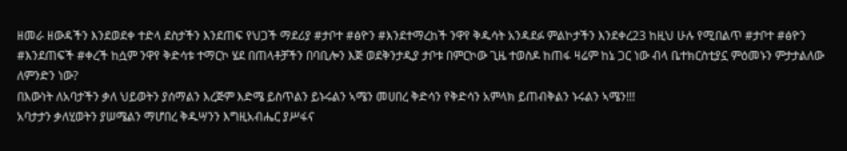ዘመራ ዘውዳችን እንደወደቀ ተድላ ደስታችን እንደጠፍ የህጋች ማደሪያ #ታቦተ #ፅዮን #እንደተማረከች ንዋየ ቅዱሳት አንዳደፉ ምልኮታችን እንደቀረ23 ከዚህ ሁሉ የሚበልጥ #ታቦተ #ፅዮን #እንደጠፍች #ቀረች ከሷም ንዋየ ቅድሳቱ ተማርኮ ሄደ በጠላቶቻችን በባቢሎን እጅ ወደቅንታዲያ ታቦቱ በምርኮው ጊዜ ተወስዶ ከጠፋ ዛሬም ከኔ ጋር ነው ብላ ቤተክርስቲያኗ ምዕመኑን ምታታልለው ለምንድን ነው?
በእውነት ለአባታችን ቃለ ህይወትን ያሰማልን እረጅም እድሜ ይስጥልን ይኑሩልን ኣሜን መሀበረ ቅድሳን የቅድሳን አምላክ ይጠብቅልን ኑሩልን ኣሜን!!!
አባታታን ቃለሂወትን ያሠሜልን ማሆበረ ቅዱሣንን እግዚአብሔር ያሥፋና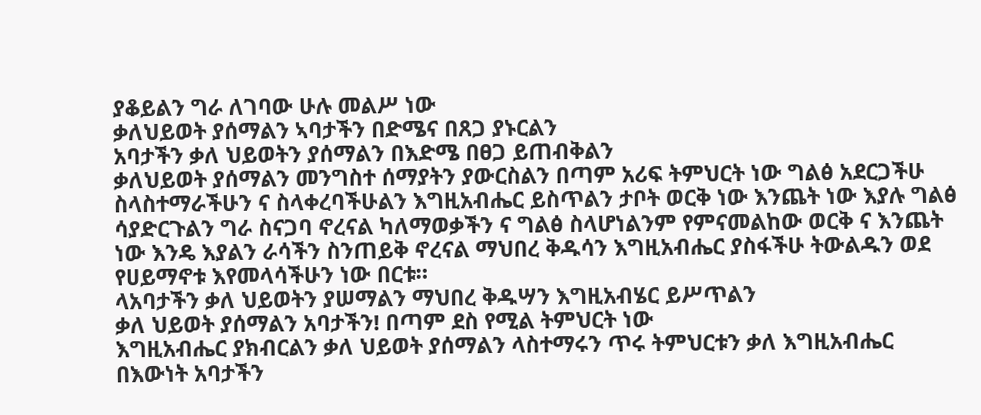ያቆይልን ግራ ለገባው ሁሉ መልሥ ነው
ቃለህይወት ያሰማልን ኣባታችን በድሜና በጸጋ ያኑርልን
አባታችን ቃለ ህይወትን ያሰማልን በእድሜ በፀጋ ይጠብቅልን
ቃለህይወት ያሰማልን መንግስተ ሰማያትን ያውርስልን በጣም አሪፍ ትምህርት ነው ግልፅ አደርጋችሁ ስላስተማራችሁን ና ስላቀረባችሁልን እግዚአብሔር ይስጥልን ታቦት ወርቅ ነው እንጨት ነው እያሉ ግልፅ ሳያድርጉልን ግራ ስናጋባ ኖረናል ካለማወቃችን ና ግልፅ ስላሆነልንም የምናመልከው ወርቅ ና እንጨት ነው እንዴ እያልን ራሳችን ስንጠይቅ ኖረናል ማህበረ ቅዱሳን እግዚአብሔር ያስፋችሁ ትውልዱን ወደ የሀይማኖቱ እየመላሳችሁን ነው በርቱ።
ላአባታችን ቃለ ህይወትን ያሠማልን ማህበረ ቅዱሣን እግዚአብሄር ይሥጥልን
ቃለ ህይወት ያሰማልን አባታችን! በጣም ደስ የሚል ትምህርት ነው
እግዚአብሔር ያክብርልን ቃለ ህይወት ያሰማልን ላስተማሩን ጥሩ ትምህርቱን ቃለ እግዚአብሔር
በእውነት አባታችን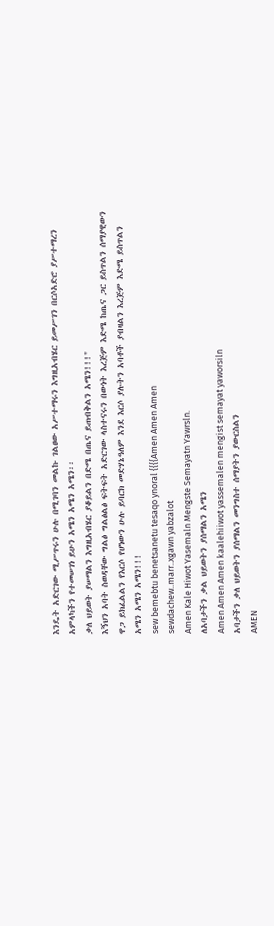እንዴት አድርገው ሚሥጥሩን ሁሉ በሚገባን መልኩ ገልፀው አሥተማሩን እግዚአብሄር ይመሥገን በርሶአድሮ ያሥተማረን አምላካችን የተመሠገነ ይሁን አሜን አሜን አሜን፡፡
ቃለ ህይወት ያሠማልን እግዚአብሄር ያቆይልን በድሜ በጤና ይጠብቅልን አሜን!!!"
እኝህን አባት ስወዳቸው ግልፅ ግልፅልፅ ፍትፍት አድርገው ላስተናሩን በውነት እረጅም እድሜ ከጤና ጋር ይስጥልን ሰማያዊውን ዋጋ ይክፈልልን የእርሶ የሆነውን ሁሉ ይባርክ መድሃኔዓለም እንደ እርሶ ያሉትን አባቶች ያብዛልን እረጅም እድሜ ይስጥልን አሜን አሜን አሜን!!!
sew bemebtu benetsanetu tesaqo ynoral {{{{Amen Amen Amen
sewdachew..marr..xgawn yabzalot
Amen Kale Hiwot Yasemaln Mengste Semayatn Yawrsln.
ለአባታችን ቃል ህይወትን ያሰማልን አሜን
Amen Amen Amen kaalehiiwot yassemalen mengist semayat yaworsiln
አባታችን ቃለ ህይወትን ያሰማልን መንግስተ ሰማያትን ያውርስልን
AMEN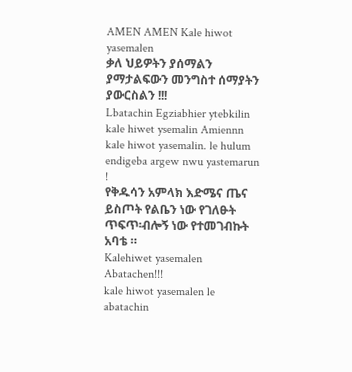AMEN AMEN Kale hiwot yasemalen
ቃለ ህይዎትን ያሰማልን ያማታልፍውን መንግስተ ሰማያትን ያውርስልን !!!
Lbatachin Egziabhier ytebkilin kale hiwet ysemalin Amiennn
kale hiwot yasemalin. le hulum endigeba argew nwu yastemarun !
የቅዱሳን አምላክ እድሜና ጤና ይስጦት የልቤን ነው የገለፁት ጥፍጥ፡ብሎኝ ነው የተመገብኩት አባቴ ።
Kalehiwet yasemalen Abatachen!!!
kale hiwot yasemalen le abatachin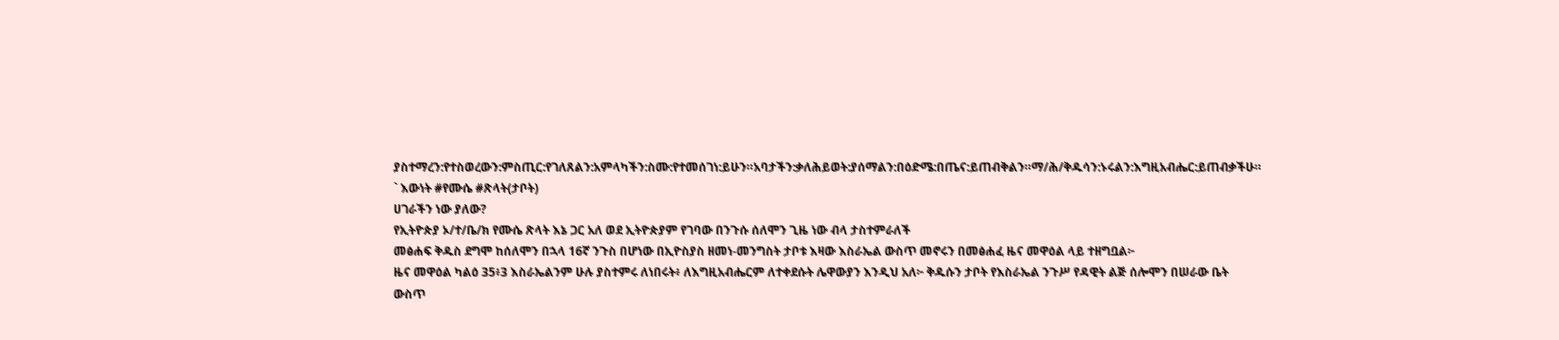ያስተማረን:የተስወረውን:ምስጢር:የገለጸልን:አምላካችን:ስሙ:የተመሰገነ:ይሁን።አባታችን:ቃለሕይወት:ያሰማልን:በዕድሜ:በጤና:ይጠብቅልን።ማ/ሕ/ቅዱሳን:ኑሩልን:እግዚአብሔር:ይጠብቃችሁ።
` እውነት #የሙሴ #ጽላት(ታቦት)
ሀገራችን ነው ያለው?
የኢትዮጵያ ኦ/ተ/ቤ/ክ የሙሴ ጽላት እኔ ጋር አለ ወደ ኢትዮጵያም የገባው በንጉሱ ሰለሞን ጊዜ ነው ብላ ታስተምራለች
መፅሐፍ ቅዱስ ደግሞ ከሰለሞን በኋላ 16ኛ ንጉስ በሆነው በኢዮስያስ ዘመነ-መንግስት ታቦቱ እዛው እስራኤል ውስጥ መኖሩን በመፅሐፈ ዜና መዋዕል ላይ ተዘግቧል፦
ዜና መዋዕል ካልዕ 35፥3 እስራኤልንም ሁሉ ያስተምሩ ለነበሩት፥ ለእግዚአብሔርም ለተቀደሱት ሌዋውያን እንዲህ አለ፦ ቅዱሱን ታቦት የእስራኤል ንጉሥ የዳዊት ልጅ ሰሎሞን በሠራው ቤት ውስጥ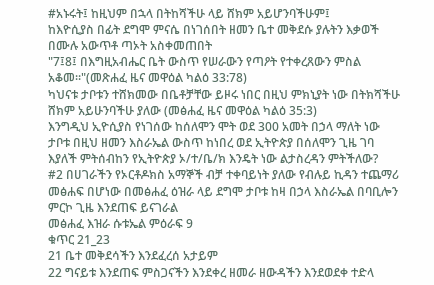#አኑሩት፤ ከዚህም በኋላ በትከሻችሁ ላይ ሸክም አይሆንባችሁም፤
ከእዮሲያስ በፊት ደግሞ ምናሴ በነገሰበት ዘመን ቤተ መቅደሱ ያሉትን እቃወች በሙሉ አውጥቶ ጣኦት አስቀመጠበት
"7፤8፤ በእግዚአብሔር ቤት ውስጥ የሠራውን የጣዖት የተቀረጸውን ምስል አቆመ።"(መጽሐፈ ዜና መዋዕል ካልዕ 33:78)
ካህናቱ ታቦቱን ተሸክመው በቤቶቻቸው ይዞሩ ነበር በዚህ ምክኒያት ነው በትክሻችሁ ሸክም አይሁንባችሁ ያለው (መፅሐፈ ዜና መዋዕል ካልዕ 35:3)
እንግዲህ ኢዮሲያስ የነገሰው ከሰለሞን ሞት ወደ 300 አመት በኃላ ማለት ነው ታቦቱ በዚህ ዘመን እስራኤል ውስጥ ከነበረ ወደ ኢትዮጵያ በሰለሞን ጊዜ ገባ እያለች ምትሰብከን የኢትዮጵያ ኦ/ተ/ቤ/ክ እንዴት ነው ልታስረዳን ምትችለው?
#2 በሀገራችን የኦርቶዶክስ አማኞች ብቻ ተቀባይነት ያለው የብሉይ ኪዳን ተጨማሪ መፅሐፍ በሆነው በመፅሐፈ ዕዝራ ላይ ደግሞ ታቦቱ ከዛ በኃላ እስራኤል በባቢሎን ምርኮ ጊዜ እንደጠፍ ይናገራል
መፅሐፈ እዝራ ሱቱኤል ምዕራፍ 9
ቁጥር 21_23
21 ቤተ መቅደሳችን እንደፈረሰ አታይም
22 ግናይቱ እንደጠፍ ምስጋናችን እንደቀረ ዘመራ ዘውዳችን እንደወደቀ ተድላ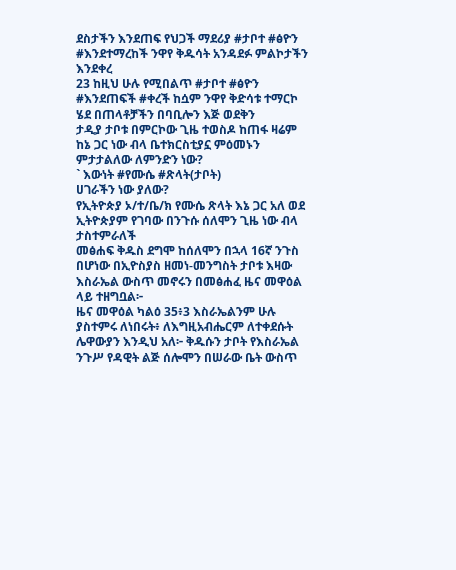ደስታችን እንደጠፍ የህጋች ማደሪያ #ታቦተ #ፅዮን #እንደተማረከች ንዋየ ቅዱሳት አንዳደፉ ምልኮታችን እንደቀረ
23 ከዚህ ሁሉ የሚበልጥ #ታቦተ #ፅዮን #እንደጠፍች #ቀረች ከሷም ንዋየ ቅድሳቱ ተማርኮ ሄደ በጠላቶቻችን በባቢሎን እጅ ወደቅን
ታዲያ ታቦቱ በምርኮው ጊዜ ተወስዶ ከጠፋ ዛሬም ከኔ ጋር ነው ብላ ቤተክርስቲያኗ ምዕመኑን ምታታልለው ለምንድን ነው?
` እውነት #የሙሴ #ጽላት(ታቦት)
ሀገራችን ነው ያለው?
የኢትዮጵያ ኦ/ተ/ቤ/ክ የሙሴ ጽላት እኔ ጋር አለ ወደ ኢትዮጵያም የገባው በንጉሱ ሰለሞን ጊዜ ነው ብላ ታስተምራለች
መፅሐፍ ቅዱስ ደግሞ ከሰለሞን በኋላ 16ኛ ንጉስ በሆነው በኢዮስያስ ዘመነ-መንግስት ታቦቱ እዛው እስራኤል ውስጥ መኖሩን በመፅሐፈ ዜና መዋዕል ላይ ተዘግቧል፦
ዜና መዋዕል ካልዕ 35፥3 እስራኤልንም ሁሉ ያስተምሩ ለነበሩት፥ ለእግዚአብሔርም ለተቀደሱት ሌዋውያን እንዲህ አለ፦ ቅዱሱን ታቦት የእስራኤል ንጉሥ የዳዊት ልጅ ሰሎሞን በሠራው ቤት ውስጥ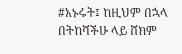#አኑሩት፤ ከዚህም በኋላ በትከሻችሁ ላይ ሸክም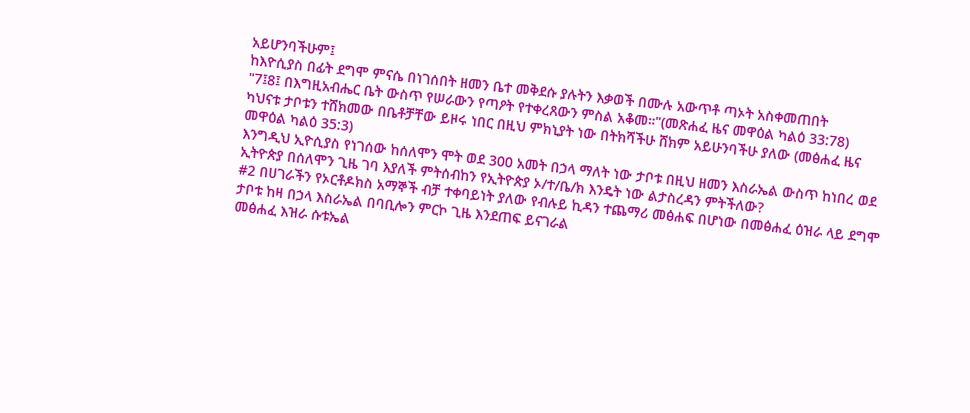አይሆንባችሁም፤
ከእዮሲያስ በፊት ደግሞ ምናሴ በነገሰበት ዘመን ቤተ መቅደሱ ያሉትን እቃወች በሙሉ አውጥቶ ጣኦት አስቀመጠበት
"7፤8፤ በእግዚአብሔር ቤት ውስጥ የሠራውን የጣዖት የተቀረጸውን ምስል አቆመ።"(መጽሐፈ ዜና መዋዕል ካልዕ 33:78)
ካህናቱ ታቦቱን ተሸክመው በቤቶቻቸው ይዞሩ ነበር በዚህ ምክኒያት ነው በትክሻችሁ ሸክም አይሁንባችሁ ያለው (መፅሐፈ ዜና መዋዕል ካልዕ 35:3)
እንግዲህ ኢዮሲያስ የነገሰው ከሰለሞን ሞት ወደ 300 አመት በኃላ ማለት ነው ታቦቱ በዚህ ዘመን እስራኤል ውስጥ ከነበረ ወደ ኢትዮጵያ በሰለሞን ጊዜ ገባ እያለች ምትሰብከን የኢትዮጵያ ኦ/ተ/ቤ/ክ እንዴት ነው ልታስረዳን ምትችለው?
#2 በሀገራችን የኦርቶዶክስ አማኞች ብቻ ተቀባይነት ያለው የብሉይ ኪዳን ተጨማሪ መፅሐፍ በሆነው በመፅሐፈ ዕዝራ ላይ ደግሞ ታቦቱ ከዛ በኃላ እስራኤል በባቢሎን ምርኮ ጊዜ እንደጠፍ ይናገራል
መፅሐፈ እዝራ ሱቱኤል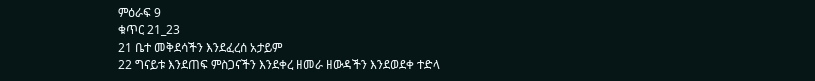ምዕራፍ 9
ቁጥር 21_23
21 ቤተ መቅደሳችን እንደፈረሰ አታይም
22 ግናይቱ እንደጠፍ ምስጋናችን እንደቀረ ዘመራ ዘውዳችን እንደወደቀ ተድላ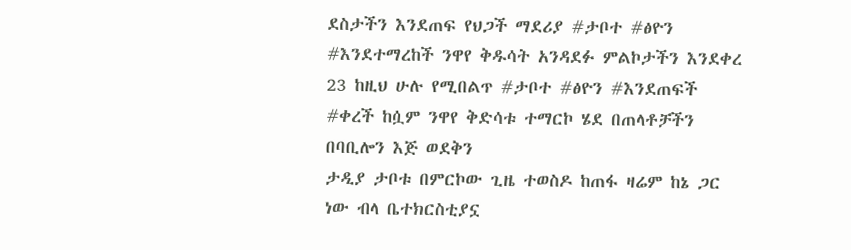ደስታችን እንደጠፍ የህጋች ማደሪያ #ታቦተ #ፅዮን #እንደተማረከች ንዋየ ቅዱሳት አንዳደፉ ምልኮታችን እንደቀረ
23 ከዚህ ሁሉ የሚበልጥ #ታቦተ #ፅዮን #እንደጠፍች #ቀረች ከሷም ንዋየ ቅድሳቱ ተማርኮ ሄደ በጠላቶቻችን በባቢሎን እጅ ወደቅን
ታዲያ ታቦቱ በምርኮው ጊዜ ተወስዶ ከጠፋ ዛሬም ከኔ ጋር ነው ብላ ቤተክርስቲያኗ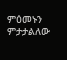ምዕመኑን ምታታልለው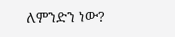ለምንድን ነው?